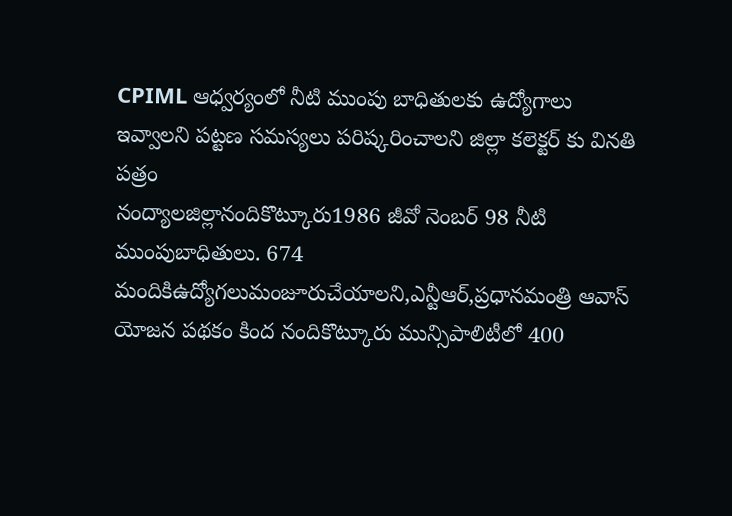CPIML ఆధ్వర్యంలో నీటి ముంపు బాధితులకు ఉద్యోగాలు ఇవ్వాలని పట్టణ సమస్యలు పరిష్కరించాలని జిల్లా కలెక్టర్ కు వినతి పత్రం
నంద్యాలజిల్లానందికొట్కూరు1986 జీవో నెంబర్ 98 నీటి ముంపుబాధితులు. 674 మందికిఉద్యోగలుమంజూరుచేయాలని,ఎన్టీఆర్,ప్రధానమంత్రి ఆవాస్ యోజన పథకం కింద నందికొట్కూరు మున్సిపాలిటీలో 400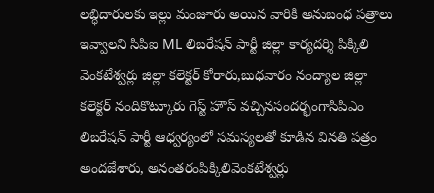లబ్ధిదారులకు ఇల్లు మంజూరు అయిన వారికి అనుబంధ పత్రాలు ఇవ్వాలని సిపిఐ ML లిబరేషన్ పార్టీ జిల్లా కార్యదర్శి పిక్కిలి వెంకటేశ్వర్లు జిల్లా కలెక్టర్ కోరారు,బుధవారం నంద్యాల జిల్లా కలెక్టర్ నందికొట్కూరు గెస్ట్ హౌస్ వచ్చినసందర్భంగాసిపిఎం లిబరేషన్ పార్టీ ఆధ్వర్యంలో సమస్యలతో కూడిన వినతి పత్రం అందజేశారు, అనంతరంపిక్కిలివెంకటేశ్వర్లు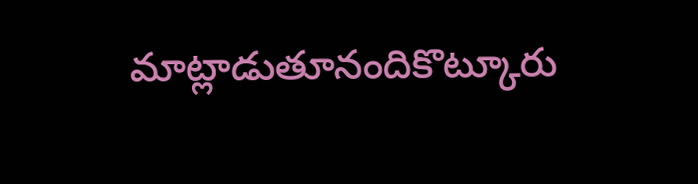మాట్లాడుతూనందికొట్కూరు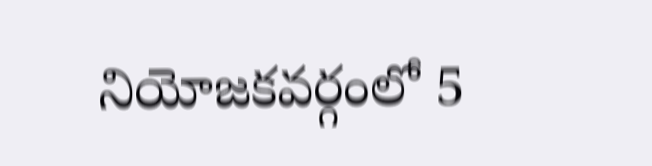నియోజకవర్గంలో 5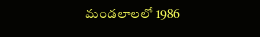మండలాలలో 1986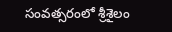సంవత్సరంలో శ్రీశైలం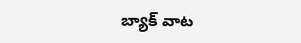బ్యాక్ వాట